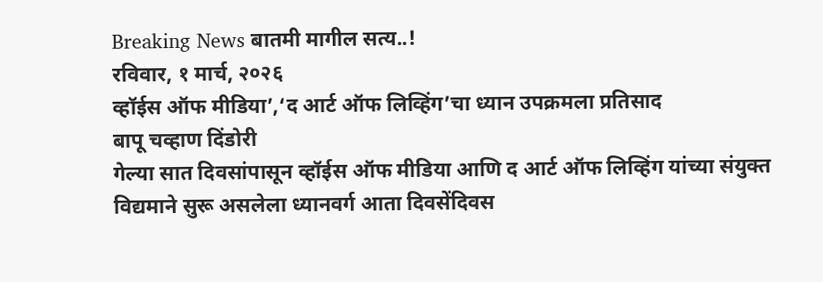Breaking News बातमी मागील सत्य..!
रविवार, १ मार्च, २०२६
व्हॉईस ऑफ मीडिया’,‘द आर्ट ऑफ लिव्हिंग’चा ध्यान उपक्रमला प्रतिसाद
बापू चव्हाण दिंडोरी
गेल्या सात दिवसांपासून व्हॉईस ऑफ मीडिया आणि द आर्ट ऑफ लिव्हिंग यांच्या संयुक्त विद्यमाने सुरू असलेला ध्यानवर्ग आता दिवसेंदिवस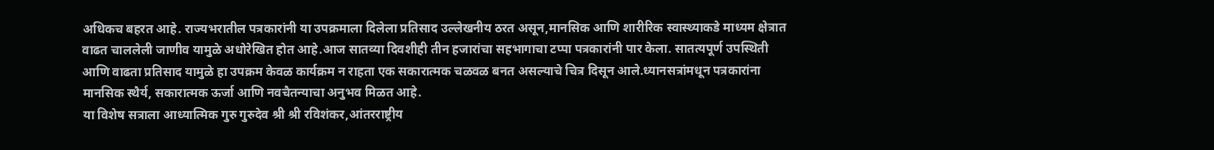अधिकच बहरत आहे. राज्यभरातील पत्रकारांनी या उपक्रमाला दिलेला प्रतिसाद उल्लेखनीय ठरत असून,मानसिक आणि शारीरिक स्वास्थ्याकडे माध्यम क्षेत्रात वाढत चाललेली जाणीव यामुळे अधोरेखित होत आहे.आज सातव्या दिवशीही तीन हजारांचा सहभागाचा टप्पा पत्रकारांनी पार केला. सातत्यपूर्ण उपस्थिती आणि वाढता प्रतिसाद यामुळे हा उपक्रम केवळ कार्यक्रम न राहता एक सकारात्मक चळवळ बनत असल्याचे चित्र दिसून आले.ध्यानसत्रांमधून पत्रकारांना मानसिक स्थैर्य, सकारात्मक ऊर्जा आणि नवचैतन्याचा अनुभव मिळत आहे.
या विशेष सत्राला आध्यात्मिक गुरु गुरुदेव श्री श्री रविशंकर,आंतरराष्ट्रीय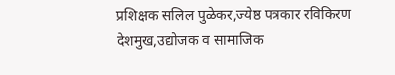प्रशिक्षक सलिल पुळेकर,ज्येष्ठ पत्रकार रविकिरण देशमुख,उद्योजक व सामाजिक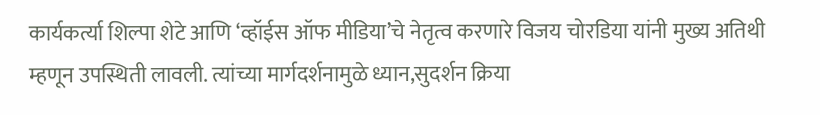कार्यकर्त्या शिल्पा शेटे आणि ‘व्हॉईस ऑफ मीडिया’चे नेतृत्व करणारे विजय चोरडिया यांनी मुख्य अतिथी म्हणून उपस्थिती लावली. त्यांच्या मार्गदर्शनामुळे ध्यान,सुदर्शन क्रिया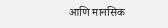आणि मानसिक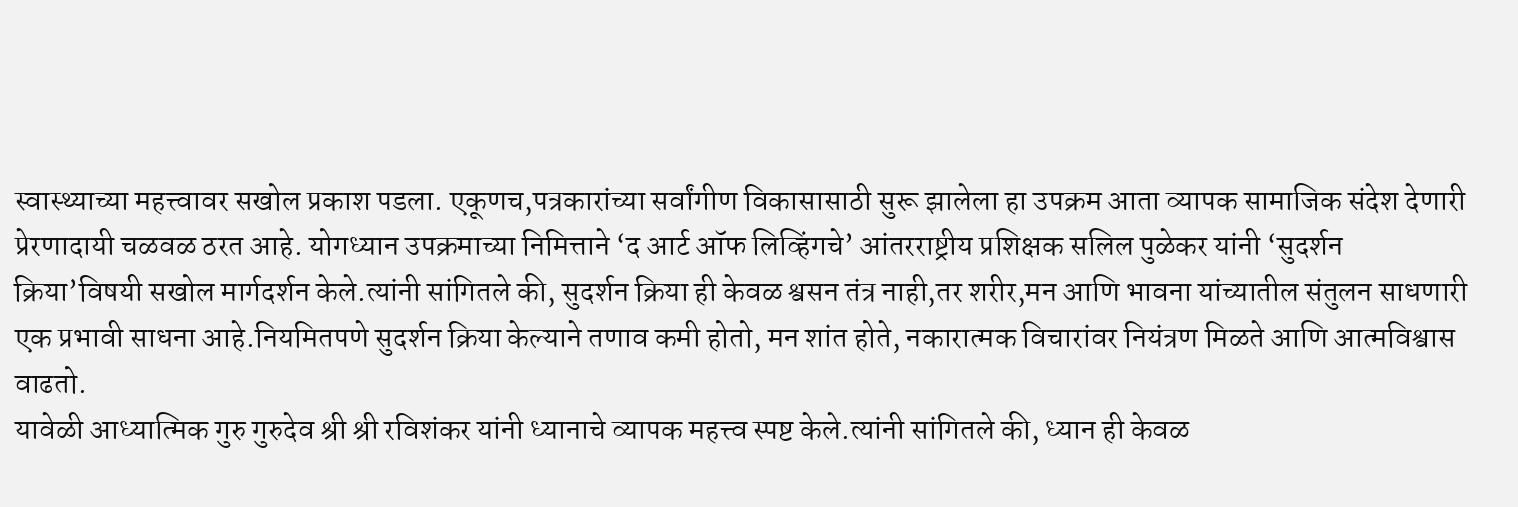स्वास्थ्याच्या महत्त्वावर सखोल प्रकाश पडला. एकूणच,पत्रकारांच्या सर्वांगीण विकासासाठी सुरू झालेला हा उपक्रम आता व्यापक सामाजिक संदेश देणारी प्रेरणादायी चळवळ ठरत आहे. योगध्यान उपक्रमाच्या निमित्ताने ‘द आर्ट ऑफ लिव्हिंगचे’ आंतरराष्ट्रीय प्रशिक्षक सलिल पुळेकर यांनी ‘सुदर्शन क्रिया’विषयी सखोल मार्गदर्शन केले.त्यांनी सांगितले की, सुदर्शन क्रिया ही केवळ श्वसन तंत्र नाही,तर शरीर,मन आणि भावना यांच्यातील संतुलन साधणारी एक प्रभावी साधना आहे.नियमितपणे सुदर्शन क्रिया केल्याने तणाव कमी होतो, मन शांत होते, नकारात्मक विचारांवर नियंत्रण मिळते आणि आत्मविश्वास वाढतो.
यावेळी आध्यात्मिक गुरु गुरुदेव श्री श्री रविशंकर यांनी ध्यानाचे व्यापक महत्त्व स्पष्ट केले.त्यांनी सांगितले की, ध्यान ही केवळ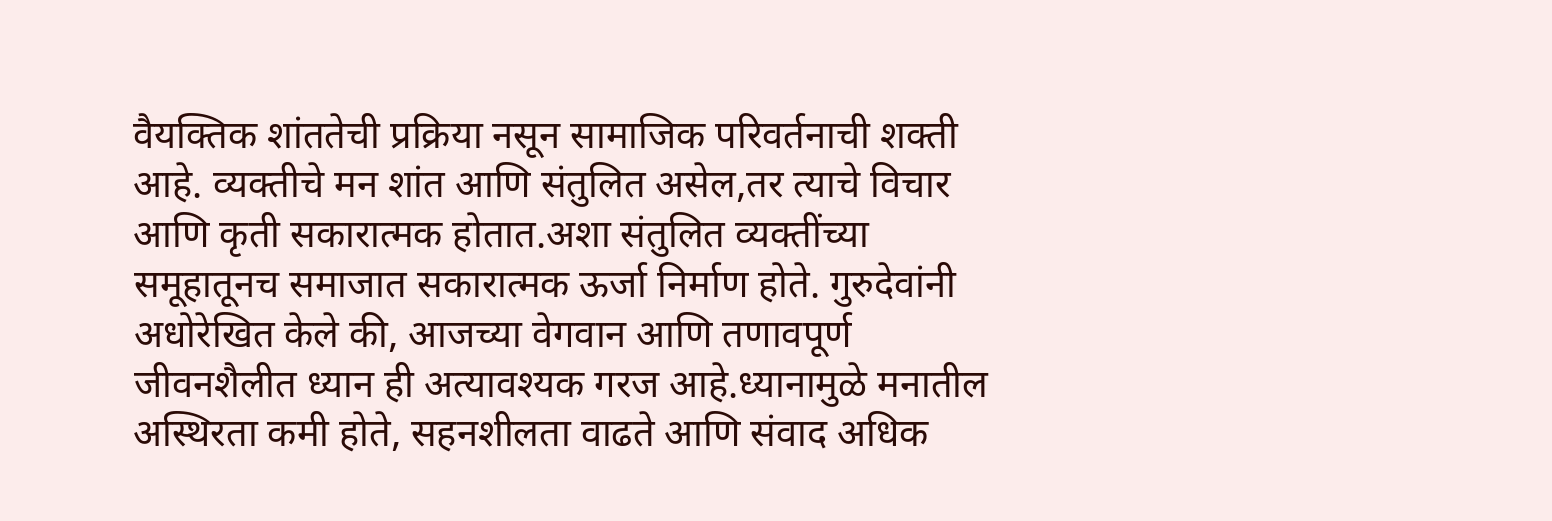वैयक्तिक शांततेची प्रक्रिया नसून सामाजिक परिवर्तनाची शक्ती आहे. व्यक्तीचे मन शांत आणि संतुलित असेल,तर त्याचे विचार आणि कृती सकारात्मक होतात.अशा संतुलित व्यक्तींच्या समूहातूनच समाजात सकारात्मक ऊर्जा निर्माण होते. गुरुदेवांनी अधोरेखित केले की, आजच्या वेगवान आणि तणावपूर्ण जीवनशैलीत ध्यान ही अत्यावश्यक गरज आहे.ध्यानामुळे मनातील अस्थिरता कमी होते, सहनशीलता वाढते आणि संवाद अधिक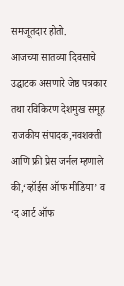समजूतदार होतो.
आजच्या सातव्या दिवसाचे उद्घाटक असणारे जेष्ठ पत्रकार तथा रविकिरण देशमुख समूह राजकीय संपादक,नवशक्ती आणि फ्री प्रेस जर्नल म्हणाले की,‘व्हॉईस ऑफ मीडिया’ व ‘द आर्ट ऑफ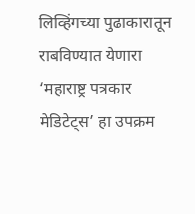लिव्हिंगच्या पुढाकारातून राबविण्यात येणारा ‘महाराष्ट्र पत्रकार मेडिटेट्स’ हा उपक्रम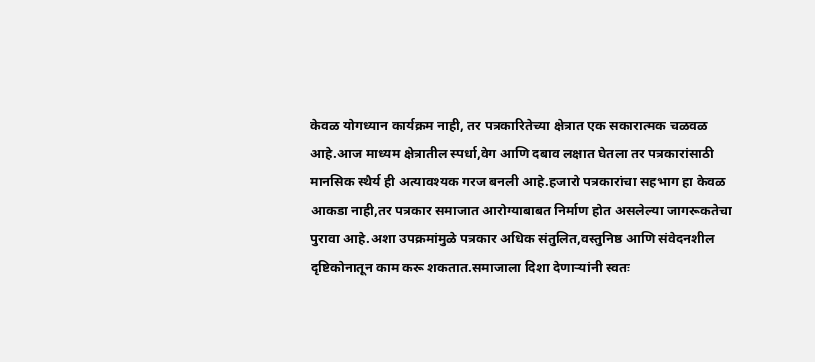केवळ योगध्यान कार्यक्रम नाही, तर पत्रकारितेच्या क्षेत्रात एक सकारात्मक चळवळ आहे.आज माध्यम क्षेत्रातील स्पर्धा,वेग आणि दबाव लक्षात घेतला तर पत्रकारांसाठी मानसिक स्थैर्य ही अत्यावश्यक गरज बनली आहे.हजारो पत्रकारांचा सहभाग हा केवळ आकडा नाही,तर पत्रकार समाजात आरोग्याबाबत निर्माण होत असलेल्या जागरूकतेचा पुरावा आहे.अशा उपक्रमांमुळे पत्रकार अधिक संतुलित,वस्तुनिष्ठ आणि संवेदनशील दृष्टिकोनातून काम करू शकतात.समाजाला दिशा देणाऱ्यांनी स्वतः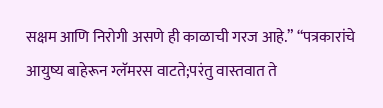सक्षम आणि निरोगी असणे ही काळाची गरज आहे.” “पत्रकारांचे आयुष्य बाहेरून ग्लॅमरस वाटते;परंतु वास्तवात ते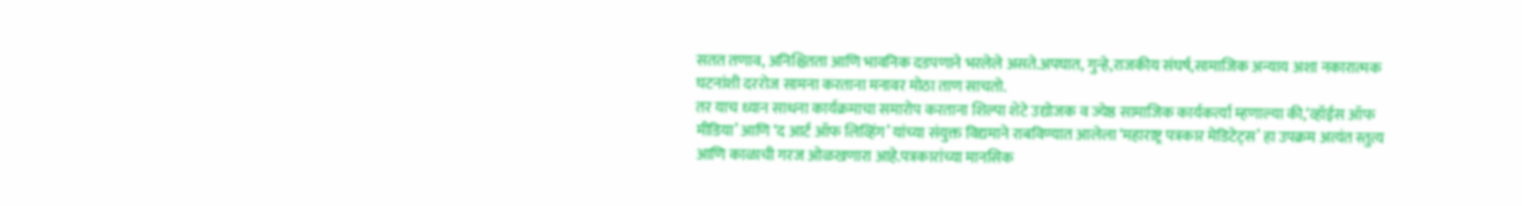सतत तणाव, अनिश्चितता आणि भावनिक दडपणाने भरलेले असते.अपघात, गुन्हे,राजकीय संघर्ष,सामाजिक अन्याय अशा नकारात्मक घटनांशी दररोज सामना करताना मनावर मोठा ताण साचतो.
तर याच ध्यान साधना कार्यक्रमाचा समारोप करताना शिल्पा शेटे उद्योजक व ज्येष्ठ सामाजिक कार्यकर्त्या म्हणाल्या की,‘व्हॉईस ऑफ मीडिया’ आणि ‘द आर्ट ऑफ लिव्हिंग’ यांच्या संयुक्त विद्यमाने राबविण्यात आलेला ‘महाराष्ट्र पत्रकार मेडिटेट्स’ हा उपक्रम अत्यंत स्तुत्य आणि काळाची गरज ओळखणारा आहे.पत्रकारांच्या मानसिक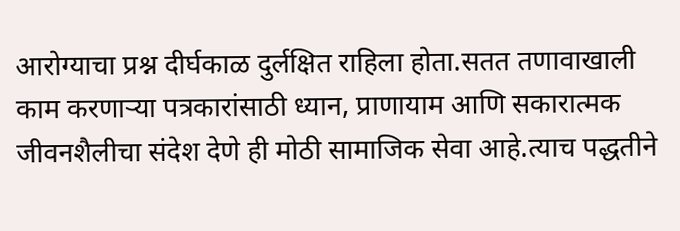आरोग्याचा प्रश्न दीर्घकाळ दुर्लक्षित राहिला होता.सतत तणावाखाली काम करणाऱ्या पत्रकारांसाठी ध्यान, प्राणायाम आणि सकारात्मक जीवनशैलीचा संदेश देणे ही मोठी सामाजिक सेवा आहे.त्याच पद्धतीने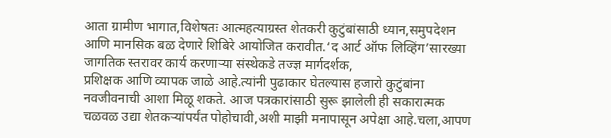आता ग्रामीण भागात,विशेषतः आत्महत्याग्रस्त शेतकरी कुटुंबांसाठी ध्यान,समुपदेशन आणि मानसिक बळ देणारे शिबिरे आयोजित करावीत.‘द आर्ट ऑफ लिव्हिंग’सारख्या जागतिक स्तरावर कार्य करणाऱ्या संस्थेकडे तज्ज्ञ मार्गदर्शक,
प्रशिक्षक आणि व्यापक जाळे आहे.त्यांनी पुढाकार घेतल्यास हजारो कुटुंबांना नवजीवनाची आशा मिळू शकते. आज पत्रकारांसाठी सुरू झालेली ही सकारात्मक चळवळ उद्या शेतकऱ्यांपर्यंत पोहोचावी,अशी माझी मनापासून अपेक्षा आहे.चला,आपण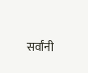सर्वांनी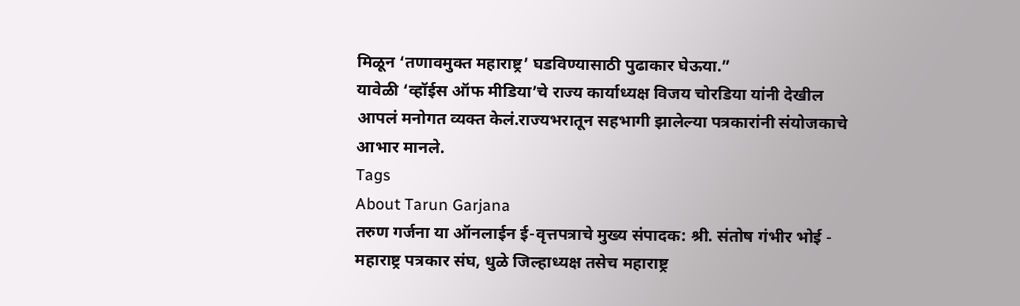मिळून ‘तणावमुक्त महाराष्ट्र’ घडविण्यासाठी पुढाकार घेऊया.”
यावेळी ‘व्हॉईस ऑफ मीडिया’चे राज्य कार्याध्यक्ष विजय चोरडिया यांनी देखील आपलं मनोगत व्यक्त केलं.राज्यभरातून सहभागी झालेल्या पत्रकारांनी संयोजकाचे आभार मानले.
Tags
About Tarun Garjana
तरुण गर्जना या ऑनलाईन ई-वृत्तपत्राचे मुख्य संपादक: श्री. संतोष गंभीर भोई - महाराष्ट्र पत्रकार संघ, धुळे जिल्हाध्यक्ष तसेच महाराष्ट्र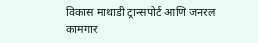विकास माथाडी ट्रान्सपोर्ट आणि जनरल कामगार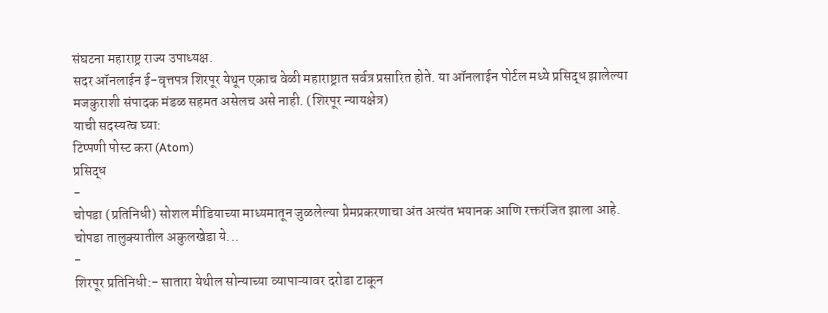संघटना महाराष्ट्र राज्य उपाध्यक्ष.
सदर ऑनलाईन ई-वृत्तपत्र शिरपूर येथून एकाच वेळी महाराष्ट्रात सर्वत्र प्रसारित होते. या ऑनलाईन पोर्टल मध्ये प्रसिद्ध झालेल्या मजकुराशी संपादक मंडळ सहमत असेलच असे नाही. (शिरपूर न्यायक्षेत्र)
याची सदस्यत्व घ्या:
टिप्पणी पोस्ट करा (Atom)
प्रसिद्ध
-
चोपडा (प्रतिनिधी) सोशल मीडियाच्या माध्यमातून जुळलेल्या प्रेमप्रकरणाचा अंत अत्यंत भयानक आणि रक्तरंजित झाला आहे. चोपडा तालुक्यातील अकुलखेडा ये...
-
शिरपूर प्रतिनिधी:- सातारा येथील सोन्याच्या व्यापाऱ्यावर दरोडा टाकून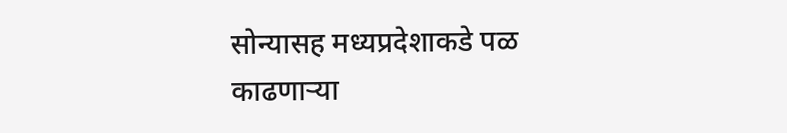सोन्यासह मध्यप्रदेशाकडे पळ काढणाऱ्या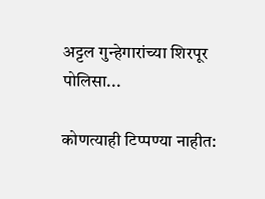अट्टल गुन्हेगारांच्या शिरपूर पोलिसा...

कोणत्याही टिप्पण्या नाहीत: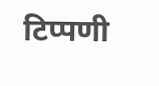टिप्पणी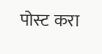पोस्ट करा